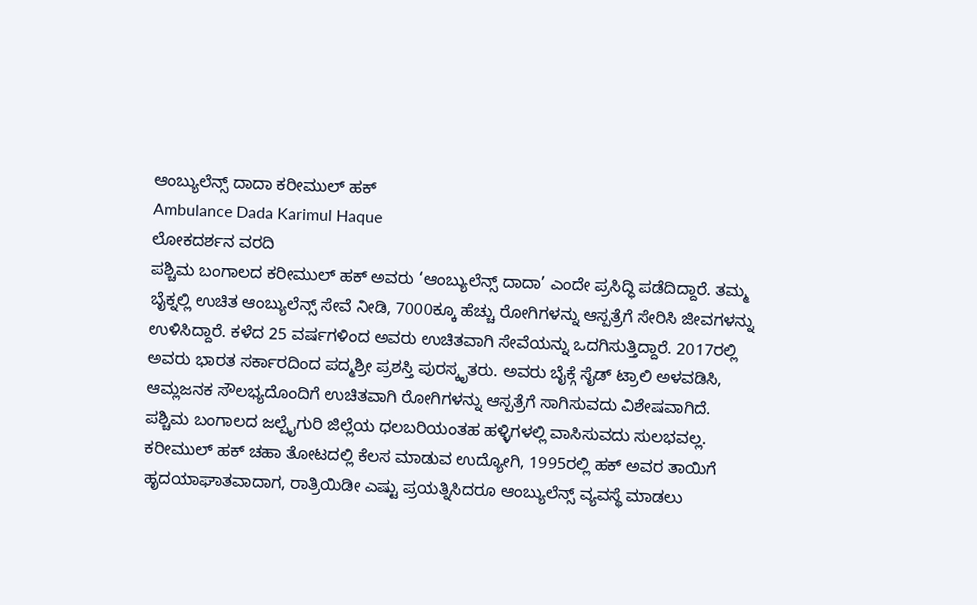ಆಂಬ್ಯುಲೆನ್ಸ್ ದಾದಾ ಕರೀಮುಲ್ ಹಕ್
Ambulance Dada Karimul Haque
ಲೋಕದರ್ಶನ ವರದಿ
ಪಶ್ಚಿಮ ಬಂಗಾಲದ ಕರೀಮುಲ್ ಹಕ್ ಅವರು ‘ಆಂಬ್ಯುಲೆನ್ಸ್ ದಾದಾ’ ಎಂದೇ ಪ್ರಸಿದ್ಧಿ ಪಡೆದಿದ್ದಾರೆ. ತಮ್ಮ ಬೈಕ್ನಲ್ಲಿ ಉಚಿತ ಆಂಬ್ಯುಲೆನ್ಸ್ ಸೇವೆ ನೀಡಿ, 7000ಕ್ಕೂ ಹೆಚ್ಚು ರೋಗಿಗಳನ್ನು ಆಸ್ಪತ್ರೆಗೆ ಸೇರಿಸಿ ಜೀವಗಳನ್ನು ಉಳಿಸಿದ್ದಾರೆ. ಕಳೆದ 25 ವರ್ಷಗಳಿಂದ ಅವರು ಉಚಿತವಾಗಿ ಸೇವೆಯನ್ನು ಒದಗಿಸುತ್ತಿದ್ದಾರೆ. 2017ರಲ್ಲಿ ಅವರು ಭಾರತ ಸರ್ಕಾರದಿಂದ ಪದ್ಮಶ್ರೀ ಪ್ರಶಸ್ತಿ ಪುರಸ್ಕೃತರು. ಅವರು ಬೈಕ್ಗೆ ಸೈಡ್ ಟ್ರಾಲಿ ಅಳವಡಿಸಿ, ಆಮ್ಲಜನಕ ಸೌಲಭ್ಯದೊಂದಿಗೆ ಉಚಿತವಾಗಿ ರೋಗಿಗಳನ್ನು ಆಸ್ಪತ್ರೆಗೆ ಸಾಗಿಸುವದು ವಿಶೇಷವಾಗಿದೆ.
ಪಶ್ಚಿಮ ಬಂಗಾಲದ ಜಲ್ಪೈಗುರಿ ಜಿಲ್ಲೆಯ ಧಲಬರಿಯಂತಹ ಹಳ್ಳಿಗಳಲ್ಲಿ ವಾಸಿಸುವದು ಸುಲಭವಲ್ಲ. ಕರೀಮುಲ್ ಹಕ್ ಚಹಾ ತೋಟದಲ್ಲಿ ಕೆಲಸ ಮಾಡುವ ಉದ್ಯೋಗಿ, 1995ರಲ್ಲಿ ಹಕ್ ಅವರ ತಾಯಿಗೆ ಹೃದಯಾಘಾತವಾದಾಗ, ರಾತ್ರಿಯಿಡೀ ಎಷ್ಟು ಪ್ರಯತ್ನಿಸಿದರೂ ಆಂಬ್ಯುಲೆನ್ಸ್ ವ್ಯವಸ್ಥೆ ಮಾಡಲು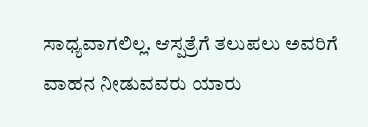ಸಾಧ್ಯವಾಗಲಿಲ್ಲ. ಆಸ್ಪತ್ರೆಗೆ ತಲುಪಲು ಅವರಿಗೆ ವಾಹನ ನೀಡುವವರು ಯಾರು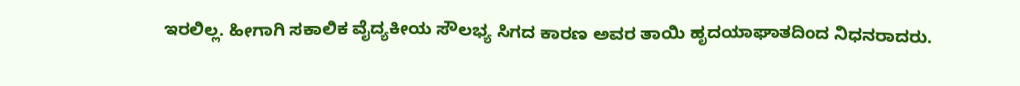ಇರಲಿಲ್ಲ. ಹೀಗಾಗಿ ಸಕಾಲಿಕ ವೈದ್ಯಕೀಯ ಸೌಲಭ್ಯ ಸಿಗದ ಕಾರಣ ಅವರ ತಾಯಿ ಹೃದಯಾಘಾತದಿಂದ ನಿಧನರಾದರು.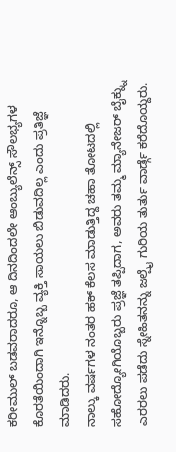ಕರೀಮುಲ್ ಬಡವರಾದರೂ, ಆ ದಿನದಿಂದಲೇ ಆಂಬ್ಯುಲೆನ್ಸ್ ಸೌಲಭ್ಯಗಳ ಕೊರತೆಯಿಂದಾಗಿ ಇನ್ನೊಬ್ಬ ವ್ಯಕ್ತಿ ಸಾಯಲು ಬಿಡುವದಿಲ್ಲ ಎಂದು ಪ್ರತಿಜ್ಞೆ ಮಾಡಿದರು.
ನಾಲ್ಕು ವರ್ಷಗಳ ನಂತರ ಹಕ್ ಕೆಲಸ ಮಾಡುತ್ತಿದ್ದ ಚಹಾ ತೋಟದಲ್ಲಿ ಸಹೋದ್ಯೋಗಿಯೊಬ್ಬರು ಪ್ರಜ್ಞೆ ತಪ್ಪಿದಾಗ, ಅವರು ತಮ್ಮ ಮ್ಯಾನೇಜರ್ ಬೈಕ್ನ್ನು ಎರರಲು ಪಡೆದು ಸ್ನೇಹಿತನನ್ನು ಜಲ್ಪೈ ಗುರಿಯ ತುರ್ತು ವಾರ್ಡ್ಗೆ ಕರೆದೊಯ್ದರು.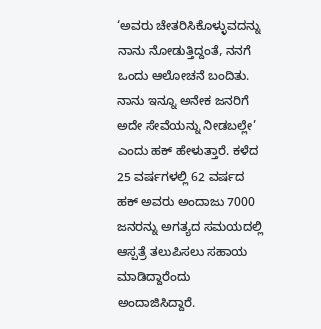‘ಅವರು ಚೇತರಿಸಿಕೊಳ್ಳುವದನ್ನು ನಾನು ನೋಡುತ್ತಿದ್ದಂತೆ, ನನಗೆ ಒಂದು ಆಲೋಚನೆ ಬಂದಿತು. ನಾನು ಇನ್ನೂ ಅನೇಕ ಜನರಿಗೆ ಅದೇ ಸೇವೆಯನ್ನು ನೀಡಬಲ್ಲೇ’ ಎಂದು ಹಕ್ ಹೇಳುತ್ತಾರೆ. ಕಳೆದ 25 ವರ್ಷಗಳಲ್ಲಿ 62 ವರ್ಷದ ಹಕ್ ಅವರು ಅಂದಾಜು 7000 ಜನರನ್ನು ಅಗತ್ಯದ ಸಮಯದಲ್ಲಿ ಆಸ್ಪತ್ರೆ ತಲುಪಿಸಲು ಸಹಾಯ ಮಾಡಿದ್ದಾರೆಂದು ಅಂದಾಜಿಸಿದ್ದಾರೆ.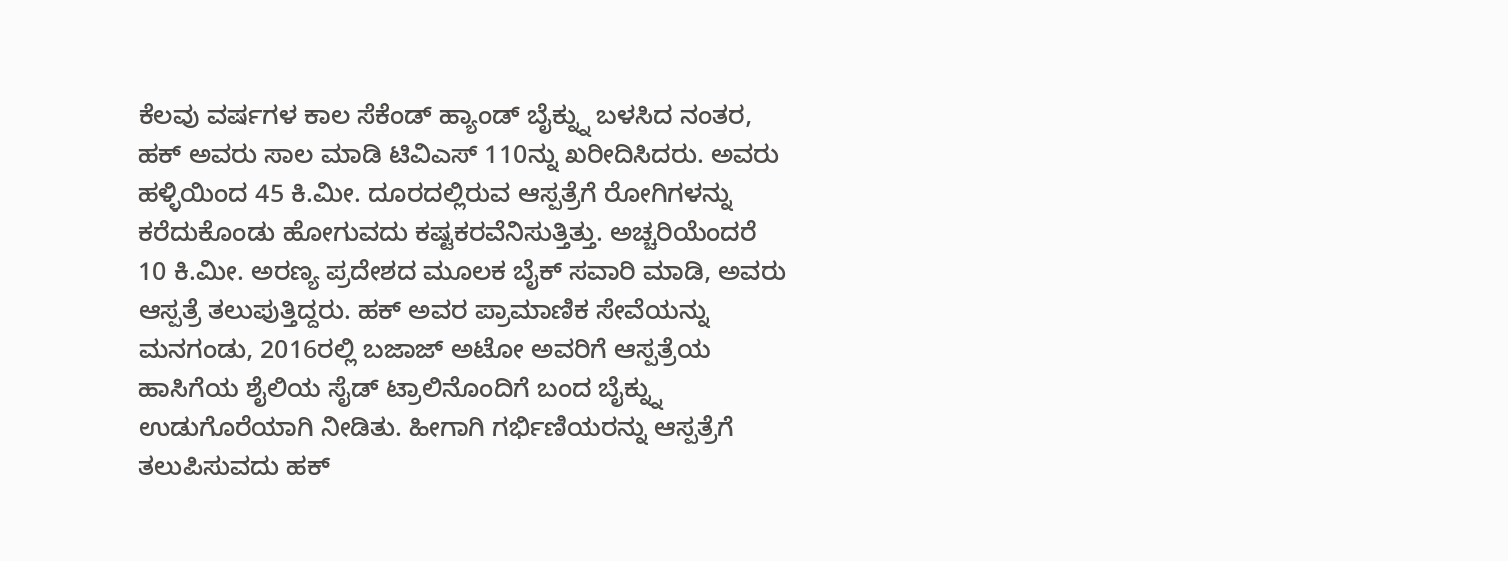ಕೆಲವು ವರ್ಷಗಳ ಕಾಲ ಸೆಕೆಂಡ್ ಹ್ಯಾಂಡ್ ಬೈಕ್ನ್ನು ಬಳಸಿದ ನಂತರ, ಹಕ್ ಅವರು ಸಾಲ ಮಾಡಿ ಟಿವಿಎಸ್ 110ನ್ನು ಖರೀದಿಸಿದರು. ಅವರು ಹಳ್ಳಿಯಿಂದ 45 ಕಿ.ಮೀ. ದೂರದಲ್ಲಿರುವ ಆಸ್ಪತ್ರೆಗೆ ರೋಗಿಗಳನ್ನು ಕರೆದುಕೊಂಡು ಹೋಗುವದು ಕಷ್ಟಕರವೆನಿಸುತ್ತಿತ್ತು. ಅಚ್ಚರಿಯೆಂದರೆ 10 ಕಿ.ಮೀ. ಅರಣ್ಯ ಪ್ರದೇಶದ ಮೂಲಕ ಬೈಕ್ ಸವಾರಿ ಮಾಡಿ, ಅವರು ಆಸ್ಪತ್ರೆ ತಲುಪುತ್ತಿದ್ದರು. ಹಕ್ ಅವರ ಪ್ರಾಮಾಣಿಕ ಸೇವೆಯನ್ನು ಮನಗಂಡು, 2016ರಲ್ಲಿ ಬಜಾಜ್ ಅಟೋ ಅವರಿಗೆ ಆಸ್ಪತ್ರೆಯ ಹಾಸಿಗೆಯ ಶೈಲಿಯ ಸೈಡ್ ಟ್ರಾಲಿನೊಂದಿಗೆ ಬಂದ ಬೈಕ್ನ್ನು ಉಡುಗೊರೆಯಾಗಿ ನೀಡಿತು. ಹೀಗಾಗಿ ಗರ್ಭಿಣಿಯರನ್ನು ಆಸ್ಪತ್ರೆಗೆ ತಲುಪಿಸುವದು ಹಕ್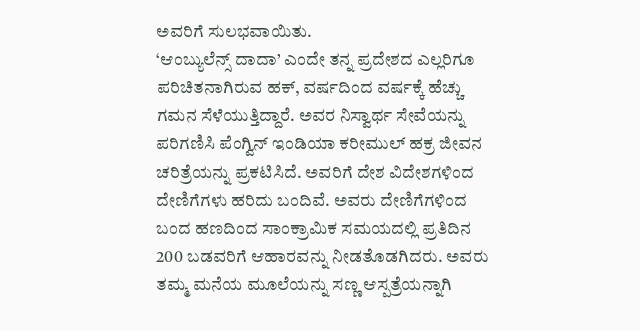ಅವರಿಗೆ ಸುಲಭವಾಯಿತು.
‘ಆಂಬ್ಯುಲೆನ್ಸ್ ದಾದಾ’ ಎಂದೇ ತನ್ನ ಪ್ರದೇಶದ ಎಲ್ಲರಿಗೂ ಪರಿಚಿತನಾಗಿರುವ ಹಕ್, ವರ್ಷದಿಂದ ವರ್ಷಕ್ಕೆ ಹೆಚ್ಚು ಗಮನ ಸೆಳೆಯುತ್ತಿದ್ದಾರೆ. ಅವರ ನಿಸ್ವಾರ್ಥ ಸೇವೆಯನ್ನು ಪರಿಗಣಿಸಿ ಪೆಂಗ್ವಿನ್ ಇಂಡಿಯಾ ಕರೀಮುಲ್ ಹಕ್ರ ಜೀವನ ಚರಿತ್ರೆಯನ್ನು ಪ್ರಕಟಿಸಿದೆ. ಅವರಿಗೆ ದೇಶ ವಿದೇಶಗಳಿಂದ ದೇಣಿಗೆಗಳು ಹರಿದು ಬಂದಿವೆ. ಅವರು ದೇಣಿಗೆಗಳಿಂದ ಬಂದ ಹಣದಿಂದ ಸಾಂಕ್ರಾಮಿಕ ಸಮಯದಲ್ಲಿ ಪ್ರತಿದಿನ 200 ಬಡವರಿಗೆ ಆಹಾರವನ್ನು ನೀಡತೊಡಗಿದರು. ಅವರು ತಮ್ಮ ಮನೆಯ ಮೂಲೆಯನ್ನು ಸಣ್ಣ ಆಸ್ಪತ್ರೆಯನ್ನಾಗಿ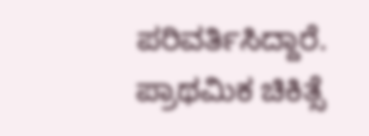ಪರಿವರ್ತಿಸಿದ್ದಾರೆ. ಪ್ರಾಥಮಿಕ ಚಿಕಿತ್ಸೆ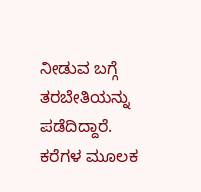ನೀಡುವ ಬಗ್ಗೆ ತರಬೇತಿಯನ್ನು ಪಡೆದಿದ್ದಾರೆ. ಕರೆಗಳ ಮೂಲಕ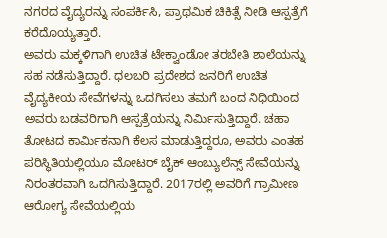ನಗರದ ವೈದ್ಯರನ್ನು ಸಂಪರ್ಕಿಸಿ, ಪ್ರಾಥಮಿಕ ಚಿಕಿತ್ಸೆ ನೀಡಿ ಆಸ್ಪತ್ರೆಗೆ ಕರೆದೊಯ್ಯತ್ತಾರೆ.
ಅವರು ಮಕ್ಕಳಿಗಾಗಿ ಉಚಿತ ಟೇಕ್ವಾಂಡೋ ತರಬೇತಿ ಶಾಲೆಯನ್ನು ಸಹ ನಡೆಸುತ್ತಿದ್ದಾರೆ. ಧಲಬರಿ ಪ್ರದೇಶದ ಜನರಿಗೆ ಉಚಿತ ವೈದ್ಯಕೀಯ ಸೇವೆಗಳನ್ನು ಒದಗಿಸಲು ತಮಗೆ ಬಂದ ನಿಧಿಯಿಂದ ಅವರು ಬಡವರಿಗಾಗಿ ಆಸ್ಪತ್ರೆಯನ್ನು ನಿರ್ಮಿಸುತ್ತಿದ್ದಾರೆ. ಚಹಾ ತೋಟದ ಕಾರ್ಮಿಕನಾಗಿ ಕೆಲಸ ಮಾಡುತ್ತಿದ್ದರೂ, ಅವರು ಎಂತಹ ಪರಿಸ್ಥಿತಿಯಲ್ಲಿಯೂ ಮೋಟರ್ ಬೈಕ್ ಆಂಬ್ಯುಲೆನ್ಸ್ ಸೇವೆಯನ್ನು ನಿರಂತರವಾಗಿ ಒದಗಿಸುತ್ತಿದ್ದಾರೆ. 2017ರಲ್ಲಿ ಅವರಿಗೆ ಗ್ರಾಮೀಣ ಆರೋಗ್ಯ ಸೇವೆಯಲ್ಲಿಯ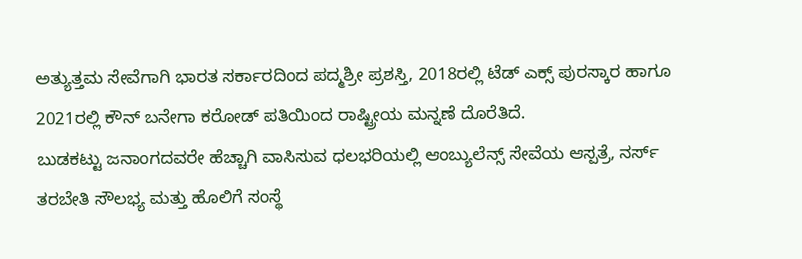ಅತ್ಯುತ್ತಮ ಸೇವೆಗಾಗಿ ಭಾರತ ಸರ್ಕಾರದಿಂದ ಪದ್ಮಶ್ರೀ ಪ್ರಶಸ್ತಿ, 2018ರಲ್ಲಿ ಟೆಡ್ ಎಕ್ಸ್ ಪುರಸ್ಕಾರ ಹಾಗೂ 2021ರಲ್ಲಿ ಕೌನ್ ಬನೇಗಾ ಕರೋಡ್ ಪತಿಯಿಂದ ರಾಷ್ಟ್ರೀಯ ಮನ್ನಣೆ ದೊರೆತಿದೆ.
ಬುಡಕಟ್ಟು ಜನಾಂಗದವರೇ ಹೆಚ್ಚಾಗಿ ವಾಸಿಸುವ ಧಲಭರಿಯಲ್ಲಿ ಆಂಬ್ಯುಲೆನ್ಸ್ ಸೇವೆಯ ಆಸ್ಪತ್ರೆ, ನರ್ಸ್ ತರಬೇತಿ ಸೌಲಭ್ಯ ಮತ್ತು ಹೊಲಿಗೆ ಸಂಸ್ಥೆ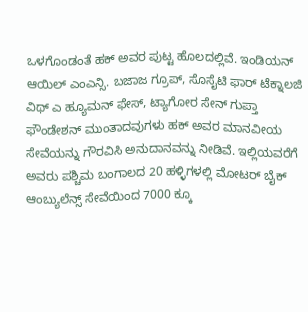ಒಳಗೊಂಡಂತೆ ಹಕ್ ಅವರ ಪುಟ್ಟ ಹೊಲದಲ್ಲಿವೆ. ಇಂಡಿಯನ್ ಆಯಿಲ್ ಎಂಎನ್ಸಿ. ಬಜಾಜ ಗ್ರೂಪ್, ಸೊಸೈಟಿ ಫಾರ್ ಟೆಕ್ನಾಲಜಿ ವಿಥ್ ಎ ಹ್ಯೂಮನ್ ಫೇಸ್, ಟ್ಯಾಗೋರ ಸೇನ್ ಗುಪ್ತಾ ಫೌಂಡೇಶನ್ ಮುಂತಾದವುಗಳು ಹಕ್ ಅವರ ಮಾನವೀಯ ಸೇವೆಯನ್ನು ಗೌರವಿಸಿ ಅನುದಾನವನ್ನು ನೀಡಿವೆ. ಇಲ್ಲಿಯವರೆಗೆ ಅವರು ಪಶ್ಚಿಮ ಬಂಗಾಲದ 20 ಹಳ್ಳಿಗಳಲ್ಲಿ ಮೋಟರ್ ಬೈಕ್ ಆಂಬ್ಯುಲೆನ್ಸ್ ಸೇವೆಯಿಂದ 7000 ಕ್ಕೂ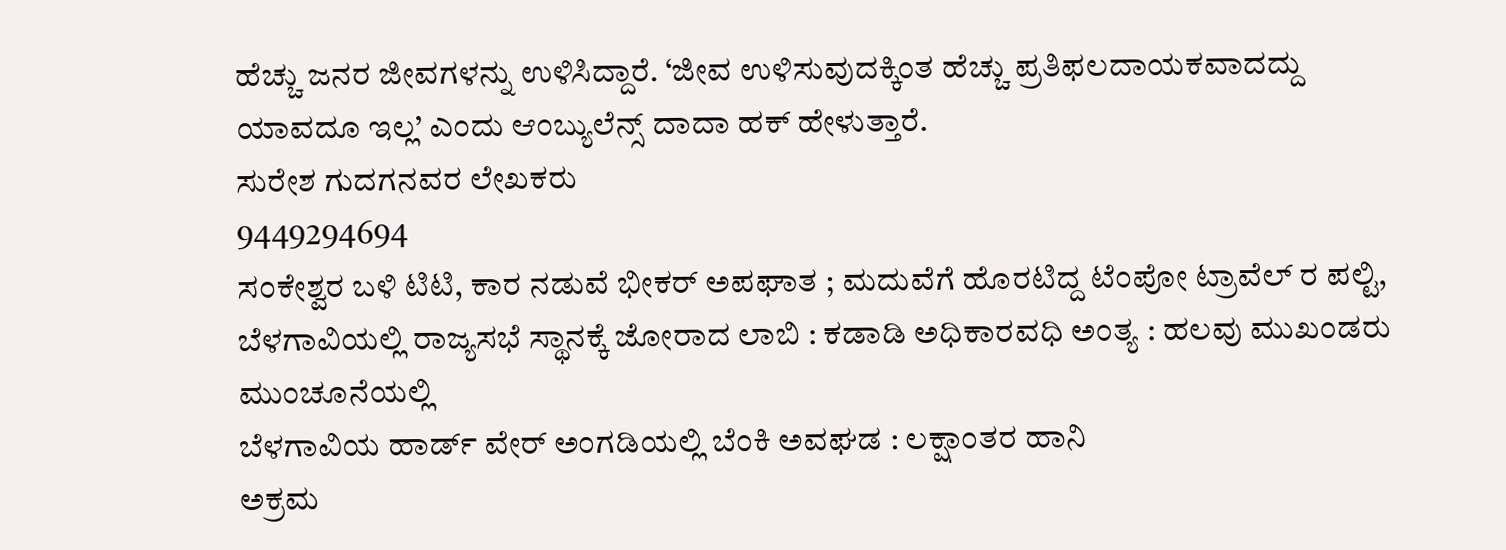ಹೆಚ್ಚು ಜನರ ಜೀವಗಳನ್ನು ಉಳಿಸಿದ್ದಾರೆ. ‘ಜೀವ ಉಳಿಸುವುದಕ್ಕಿಂತ ಹೆಚ್ಚು ಪ್ರತಿಫಲದಾಯಕವಾದದ್ದು ಯಾವದೂ ಇಲ್ಲ’ ಎಂದು ಆಂಬ್ಯುಲೆನ್ಸ್ ದಾದಾ ಹಕ್ ಹೇಳುತ್ತಾರೆ.
ಸುರೇಶ ಗುದಗನವರ ಲೇಖಕರು
9449294694
ಸಂಕೇಶ್ವರ ಬಳಿ ಟಿಟಿ, ಕಾರ ನಡುವೆ ಭೀಕರ್ ಅಪಘಾತ ; ಮದುವೆಗೆ ಹೊರಟಿದ್ದ ಟೆಂಪೋ ಟ್ರಾವೆಲ್ ರ ಪಲ್ಟಿ,
ಬೆಳಗಾವಿಯಲ್ಲಿ ರಾಜ್ಯಸಭೆ ಸ್ಥಾನಕ್ಕೆ ಜೋರಾದ ಲಾಬಿ : ಕಡಾಡಿ ಅಧಿಕಾರವಧಿ ಅಂತ್ಯ : ಹಲವು ಮುಖಂಡರು ಮುಂಚೂನೆಯಲ್ಲಿ
ಬೆಳಗಾವಿಯ ಹಾರ್ಡ್ ವೇರ್ ಅಂಗಡಿಯಲ್ಲಿ ಬೆಂಕಿ ಅವಘಡ : ಲಕ್ಷಾಂತರ ಹಾನಿ
ಅಕ್ರಮ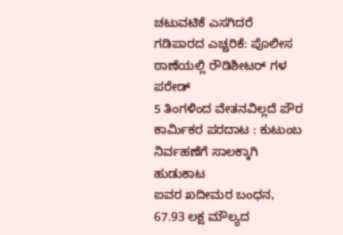ಚಟುವಟಿಕೆ ಎಸಗಿದರೆ ಗಡಿಪಾರದ ಎಚ್ಚರಿಕೆ: ಪೊಲೀಸ ಠಾಣೆಯಲ್ಲಿ ರೌಡಿಶೀಟರ್ ಗಳ ಪರೇಡ್
5 ತಿಂಗಳಿಂದ ವೇತನವಿಲ್ಲದೆ ಪೌರ ಕಾರ್ಮಿಕರ ಪರದಾಟ : ಕುಟುಂಬ ನಿರ್ವಹಣೆಗೆ ಸಾಲಕ್ಕಾಗಿ ಹುಡುಕಾಟ
ಐವರ ಖದೀಮರ ಬಂಧನ, 67.93 ಲಕ್ಷ ಮೌಲ್ಯದ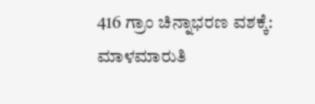416 ಗ್ರಾಂ ಚಿನ್ನಾಭರಣ ವಶಕ್ಕೆ: ಮಾಳಮಾರುತಿ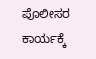ಪೊಲೀಸರ ಕಾರ್ಯಕ್ಕೆ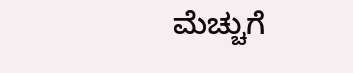ಮೆಚ್ಚುಗೆ